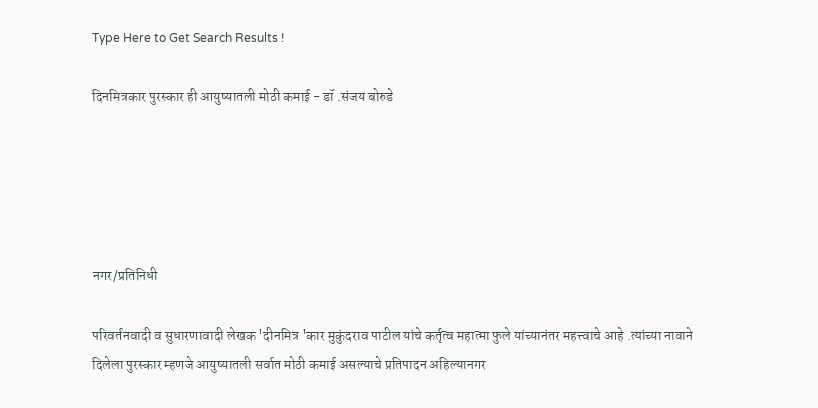Type Here to Get Search Results !

दिनमित्रकार पुरस्कार ही आयुष्यातली मोठी कमाई - डॉ .संजय बोरुडे





नगर/प्रतिनिधी

परिवर्तनवादी व सुधारणावादी लेखक 'दीनमित्र 'कार मुकुंदराव पाटील यांचे कर्तृत्व महात्मा फुले यांच्यानंतर महत्त्वाचे आहे .त्यांच्या नावाने दिलेला पुरस्कार म्हणजे आयुष्यातली सर्वात मोठी कमाई असल्याचे प्रतिपादन अहिल्यानगर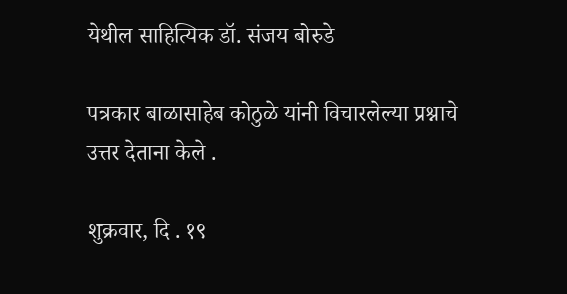येथील साहित्यिक डॉ. संजय बोरुडे

पत्रकार बाळासाहेब कोठुळे यांनी विचारलेल्या प्रश्नाचे उत्तर देताना केले .

शुक्रवार, दि . १९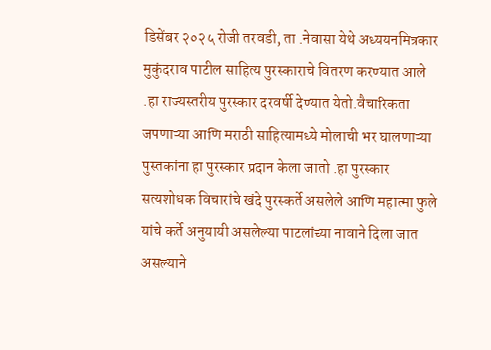डिसेंबर २०२५ रोजी तरवडी, ता .नेवासा येथे अध्ययनमित्रकार मुकुंदराव पाटील साहित्य पुरस्काराचे वितरण करण्यात आले .हा राज्यस्तरीय पुरस्कार दरवर्षी देण्यात येतो.वैचारिकता जपणाऱ्या आणि मराठी साहित्यामध्ये मोलाची भर घालणाऱ्या पुस्तकांना हा पुरस्कार प्रदान केला जातो .हा पुरस्कार सत्यशोधक विचारांचे खंदे पुरस्कर्ते असलेले आणि महात्मा फुले यांचे कर्ते अनुयायी असलेल्या पाटलांच्या नावाने दिला जात असल्याने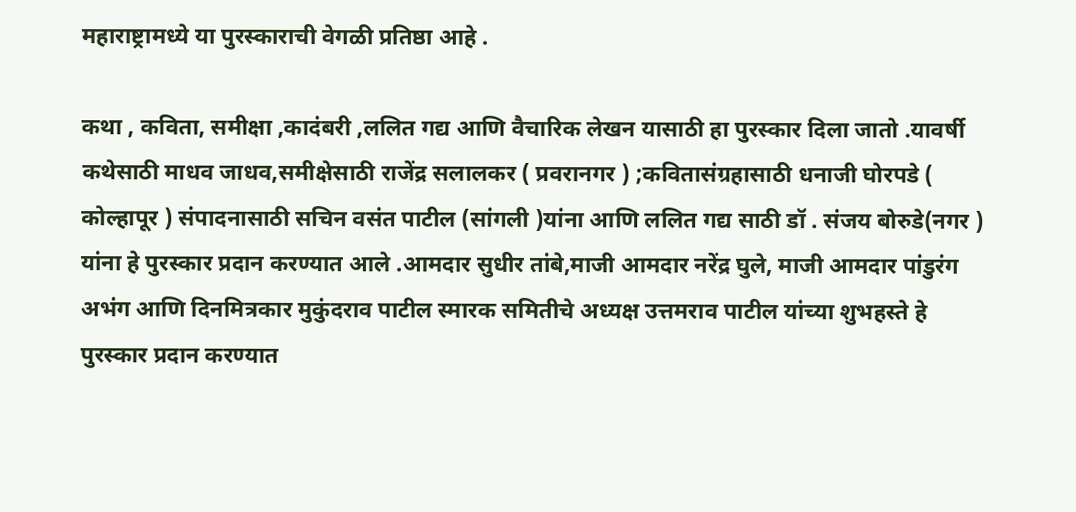महाराष्ट्रामध्ये या पुरस्काराची वेगळी प्रतिष्ठा आहे .

कथा , कविता, समीक्षा ,कादंबरी ,ललित गद्य आणि वैचारिक लेखन यासाठी हा पुरस्कार दिला जातो .यावर्षी कथेसाठी माधव जाधव,समीक्षेसाठी राजेंद्र सलालकर ( प्रवरानगर ) ;कवितासंग्रहासाठी धनाजी घोरपडे ( कोल्हापूर ) संपादनासाठी सचिन वसंत पाटील (सांगली )यांना आणि ललित गद्य साठी डॉ . संजय बोरुडे(नगर ) यांना हे पुरस्कार प्रदान करण्यात आले .आमदार सुधीर तांबे,माजी आमदार नरेंद्र घुले, माजी आमदार पांडुरंग अभंग आणि दिनमित्रकार मुकुंदराव पाटील स्मारक समितीचे अध्यक्ष उत्तमराव पाटील यांच्या शुभहस्ते हे पुरस्कार प्रदान करण्यात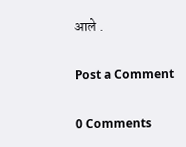आले .

Post a Comment

0 Comments